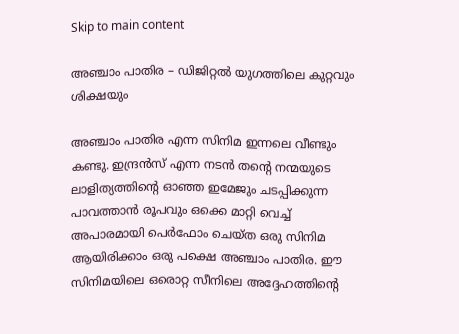Skip to main content

അഞ്ചാം പാതിര – ഡിജിറ്റല്‍ യുഗത്തിലെ കുറ്റവും ശിക്ഷയും

അഞ്ചാം പാതിര എന്ന സിനിമ ഇന്നലെ വീണ്ടും കണ്ടു. ഇന്ദ്രൻസ് എന്ന നടൻ തന്റെ നന്മയുടെ ലാളിത്യത്തിൻ്റെ ഓഞ്ഞ ഇമേജും ചടപ്പിക്കുന്ന പാവത്താൻ രൂപവും ഒക്കെ മാറ്റി വെച്ച് അപാരമായി പെർഫോം ചെയ്ത ഒരു സിനിമ ആയിരിക്കാം ഒരു പക്ഷെ അഞ്ചാം പാതിര. ഈ സിനിമയിലെ ഒരൊറ്റ സീനിലെ അദ്ദേഹത്തിന്റെ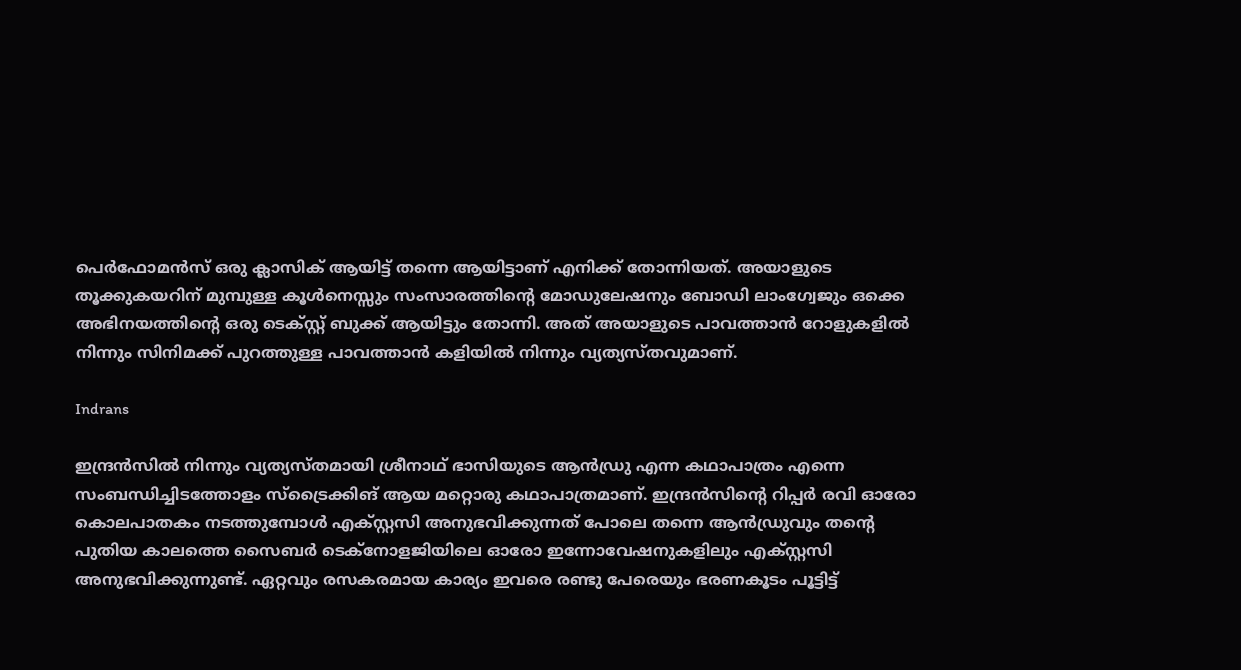പെർഫോമൻസ് ഒരു ക്ലാസിക് ആയിട്ട് തന്നെ ആയിട്ടാണ് എനിക്ക് തോന്നിയത്. അയാളുടെ തൂക്കുകയറിന് മുമ്പുള്ള കൂൾനെസ്സും സംസാരത്തിന്റെ മോഡുലേഷനും ബോഡി ലാംഗ്വേജും ഒക്കെ അഭിനയത്തിന്റെ ഒരു ടെക്സ്റ്റ് ബുക്ക് ആയിട്ടും തോന്നി. അത് അയാളുടെ പാവത്താൻ റോളുകളിൽ നിന്നും സിനിമക്ക് പുറത്തുള്ള പാവത്താൻ കളിയിൽ നിന്നും വ്യത്യസ്തവുമാണ്.

Indrans

ഇന്ദ്രൻസിൽ നിന്നും വ്യത്യസ്തമായി ശ്രീനാഥ് ഭാസിയുടെ ആൻഡ്രു എന്ന കഥാപാത്രം എന്നെ സംബന്ധിച്ചിടത്തോളം സ്‌ട്രൈക്കിങ് ആയ മറ്റൊരു കഥാപാത്രമാണ്. ഇന്ദ്രൻസിന്റെ റിപ്പർ രവി ഓരോ കൊലപാതകം നടത്തുമ്പോൾ എക്സ്റ്റസി അനുഭവിക്കുന്നത് പോലെ തന്നെ ആൻഡ്രുവും തന്റെ പുതിയ കാലത്തെ സൈബർ ടെക്‌നോളജിയിലെ ഓരോ ഇന്നോവേഷനുകളിലും എക്സ്റ്റസി അനുഭവിക്കുന്നുണ്ട്. ഏറ്റവും രസകരമായ കാര്യം ഇവരെ രണ്ടു പേരെയും ഭരണകൂടം പൂട്ടിട്ട്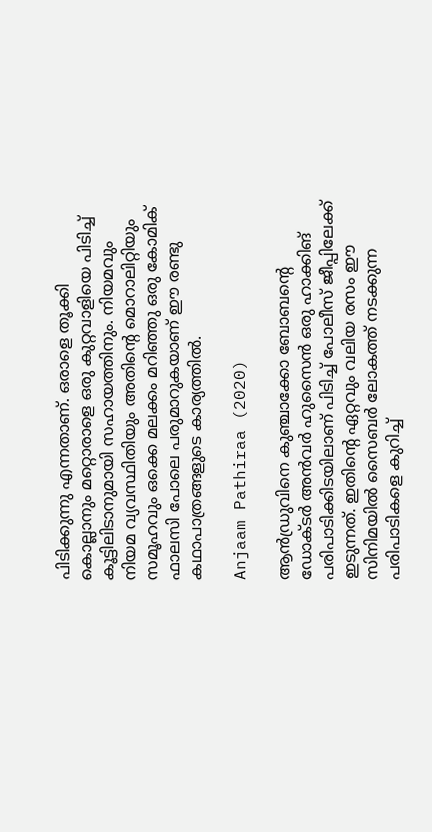പിടിക്കുന്നു എന്നതാണ്. ഒരാളെ തൂക്കി കൊല്ലാനും മറ്റൊരാളെ ഒരു കുറ്റവാളിയെ പിടിച്ച് കൂട്ടിലിടാനുമായി സഹായത്തിനും. നിയമവും നിയമ വ്യവസ്ഥിതിയും അതിന്റെ മൊറാലിറ്റിയും സമൂഹവും ഒക്കെ മലക്കം മറിഞ്ഞു ഒരു കോമിക് ഫാലസി പോലെ പരുമാറുകയാണ് ഈ രണ്ടു കഥാപാത്രങ്ങളുടെ കാര്യത്തിൽ.

Anjaam Pathiraa (2020)

ആൻഡ്രുവിനെ കുഞ്ചാക്കോ ബോബന്റെ ഡോക്ടർ അൻവർ ഹുസൈൻ ഒരു ഹാക്കിങ് പരിപാടിക്കിടയിലാണ് പിടിച്ച് പോലീസ് ജീപ്പിലേക്ക് ഇടുന്നത്. ഇതിന്റെ ഏറ്റവും വലിയ രസം ഈ സിനിമയിൽ സൈബർ ലോകത്ത് നടക്കുന്ന പരിപാടികളെ കുറിച്ച്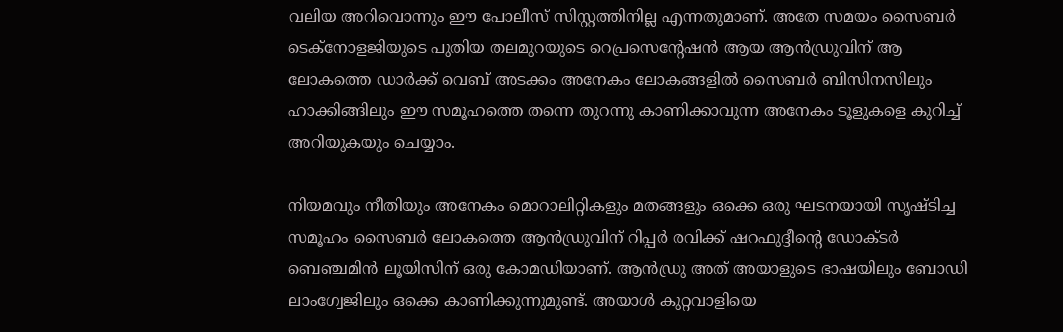വലിയ അറിവൊന്നും ഈ പോലീസ് സിസ്റ്റത്തിനില്ല എന്നതുമാണ്. അതേ സമയം സൈബർ ടെക്‌നോളജിയുടെ പുതിയ തലമുറയുടെ റെപ്രസെന്റേഷൻ ആയ ആൻഡ്രുവിന് ആ ലോകത്തെ ഡാർക്ക് വെബ് അടക്കം അനേകം ലോകങ്ങളിൽ സൈബർ ബിസിനസിലും ഹാക്കിങ്ങിലും ഈ സമൂഹത്തെ തന്നെ തുറന്നു കാണിക്കാവുന്ന അനേകം ടൂളുകളെ കുറിച്ച് അറിയുകയും ചെയ്യാം.

നിയമവും നീതിയും അനേകം മൊറാലിറ്റികളും മതങ്ങളും ഒക്കെ ഒരു ഘടനയായി സൃഷ്ടിച്ച സമൂഹം സൈബർ ലോകത്തെ ആൻഡ്രുവിന് റിപ്പർ രവിക്ക് ഷറഫുദ്ദീൻ്റെ ഡോക്ടർ ബെഞ്ചമിൻ ലൂയിസിന് ഒരു കോമഡിയാണ്. ആൻഡ്രു അത് അയാളുടെ ഭാഷയിലും ബോഡി ലാംഗ്വേജിലും ഒക്കെ കാണിക്കുന്നുമുണ്ട്. അയാൾ കുറ്റവാളിയെ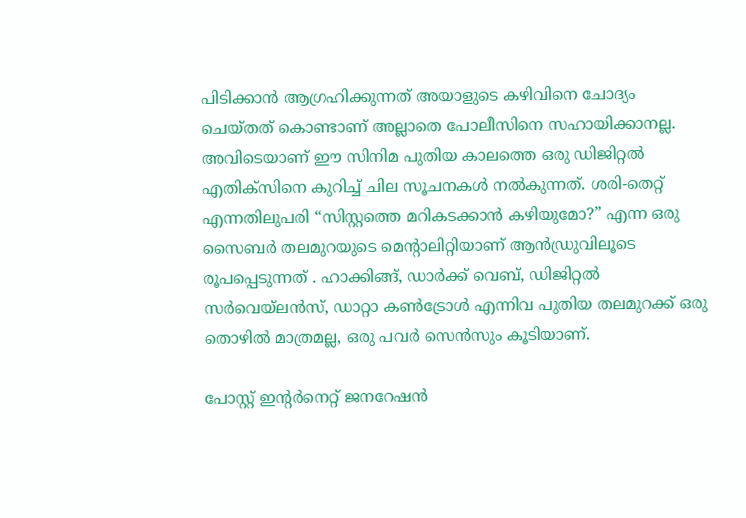പിടിക്കാൻ ആഗ്രഹിക്കുന്നത് അയാളുടെ കഴിവിനെ ചോദ്യം ചെയ്തത് കൊണ്ടാണ് അല്ലാതെ പോലീസിനെ സഹായിക്കാനല്ല. അവിടെയാണ് ഈ സിനിമ പുതിയ കാലത്തെ ഒരു ഡിജിറ്റൽ എതിക്സിനെ കുറിച്ച് ചില സൂചനകൾ നൽകുന്നത്. ശരി-തെറ്റ് എന്നതിലുപരി “സിസ്റ്റത്തെ മറികടക്കാൻ കഴിയുമോ?” എന്ന ഒരു സൈബർ തലമുറയുടെ മെന്റാലിറ്റിയാണ് ആൻഡ്രുവിലൂടെ രൂപപ്പെടുന്നത് . ഹാക്കിങ്ങ്, ഡാർക്ക് വെബ്, ഡിജിറ്റൽ സർവെയ്‌ലൻസ്, ഡാറ്റാ കൺട്രോൾ എന്നിവ പുതിയ തലമുറക്ക് ഒരു തൊഴിൽ മാത്രമല്ല, ഒരു പവർ സെൻസും കൂടിയാണ്.

പോസ്റ്റ് ഇന്റർനെറ്റ് ജനറേഷൻ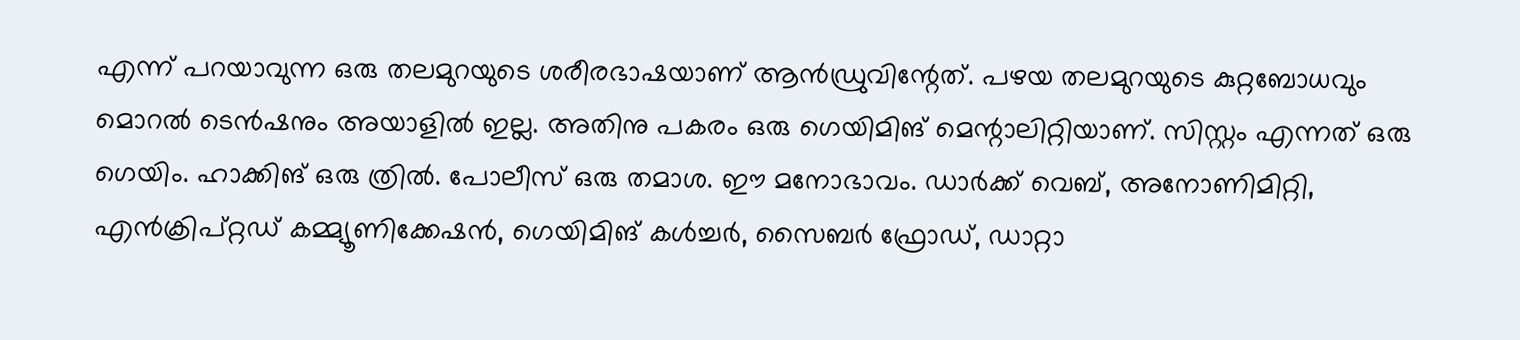എന്ന് പറയാവുന്ന ഒരു തലമുറയുടെ ശരീരഭാഷയാണ് ആൻഡ്രുവിന്റേത്. പഴയ തലമുറയുടെ കുറ്റബോധവും മൊറൽ ടെൻഷനും അയാളിൽ ഇല്ല. അതിനു പകരം ഒരു ഗെയിമിങ് മെന്റാലിറ്റിയാണ്. സിസ്റ്റം എന്നത് ഒരു ഗെയിം. ഹാക്കിങ് ഒരു ത്രിൽ. പോലീസ് ഒരു തമാശ. ഈ മനോഭാവം. ഡാർക്ക് വെബ്, അനോണിമിറ്റി, എൻക്രിപ്റ്റഡ് കമ്മ്യൂണിക്കേഷൻ, ഗെയിമിങ് കൾച്ചർ, സൈബർ ഫ്രോഡ്, ഡാറ്റാ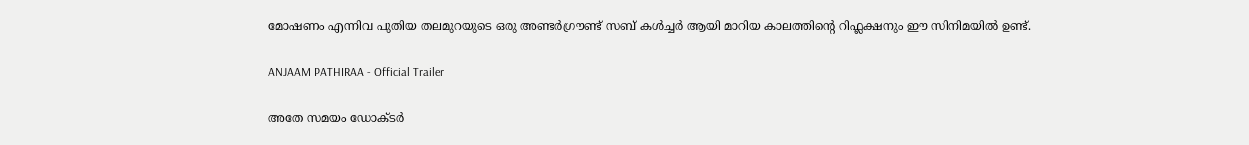മോഷണം എന്നിവ പുതിയ തലമുറയുടെ ഒരു അണ്ടർഗ്രൗണ്ട് സബ് കൾച്ചർ ആയി മാറിയ കാലത്തിന്റെ റിഫ്ലക്ഷനും ഈ സിനിമയിൽ ഉണ്ട്.

ANJAAM PATHIRAA - Official Trailer

അതേ സമയം ഡോക്ടർ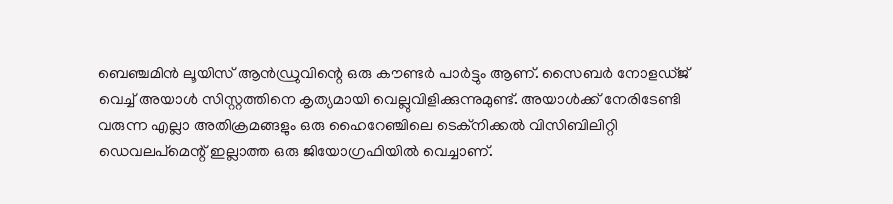ബെഞ്ചമിൻ ലൂയിസ് ആൻഡ്രുവിന്റെ ഒരു കൗണ്ടർ പാർട്ടും ആണ്. സൈബർ നോളഡ്ജ് വെച്ച് അയാൾ സിസ്റ്റത്തിനെ കൃത്യമായി വെല്ലുവിളിക്കുന്നുമുണ്ട്. അയാൾക്ക് നേരിടേണ്ടി വരുന്ന എല്ലാ അതിക്രമങ്ങളും ഒരു ഹൈറേഞ്ചിലെ ടെക്നിക്കൽ വിസിബിലിറ്റി ഡെവലപ്മെന്റ് ഇല്ലാത്ത ഒരു ജിയോഗ്രഫിയിൽ വെച്ചാണ്.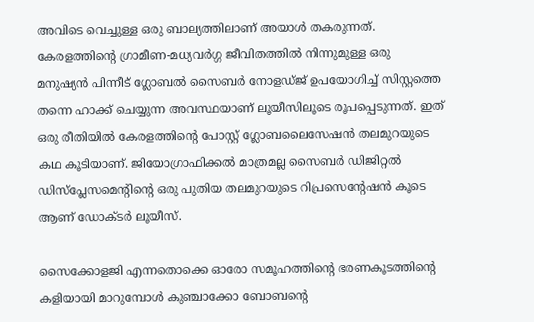അവിടെ വെച്ചുള്ള ഒരു ബാല്യത്തിലാണ് അയാൾ തകരുന്നത്. കേരളത്തിന്റെ ഗ്രാമീണ-മധ്യവർഗ്ഗ ജീവിതത്തിൽ നിന്നുമുള്ള ഒരു മനുഷ്യൻ പിന്നീട് ഗ്ലോബൽ സൈബർ നോളഡ്ജ് ഉപയോഗിച്ച് സിസ്റ്റത്തെ തന്നെ ഹാക്ക് ചെയ്യുന്ന അവസ്ഥയാണ് ലൂയീസിലൂടെ രൂപപ്പെടുന്നത്. ഇത് ഒരു രീതിയിൽ കേരളത്തിന്റെ പോസ്റ്റ് ഗ്ലോബലൈസേഷൻ തലമുറയുടെ കഥ കൂടിയാണ്. ജിയോഗ്രാഫിക്കൽ മാത്രമല്ല സൈബർ ഡിജിറ്റൽ ഡിസ്പ്ലേസമെന്റിന്റെ ഒരു പുതിയ തലമുറയുടെ റിപ്രസെന്റേഷൻ കൂടെ ആണ് ഡോക്ടർ ലൂയീസ്.

സൈക്കോളജി എന്നതൊക്കെ ഓരോ സമൂഹത്തിന്റെ ഭരണകൂടത്തിന്റെ കളിയായി മാറുമ്പോൾ കുഞ്ചാക്കോ ബോബന്റെ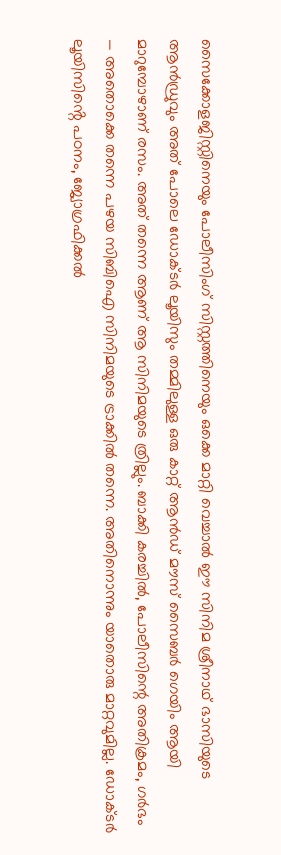സൈക്കോളജിസ്റ്റിനെയും പോലീസിംഗ് സിസ്റ്റത്തിനെയും ഒക്കെ മാറ്റി വെച്ചാൽ ഈ സിനിമ ശ്രീനാഥ് ഭാസിയുടെ ആൻഡ്രുവും അത് പോലെ ഡോക്ടർ ലൂയിസും തമ്മിലുള്ള ഒരു കാറ്റ് ആൻഡ് മൗസ് സൈബർ ഗെയിം ആയി മാറുമ്പോഴാണ് രസം. അത് തന്നെ ആണ് ആ സിനിമയുടെ ത്രില്ലും. ബാക്കി കരച്ചിൽ, പോലീസിന്റെ അതിക്രമം, ഗർഭം — അതൊക്കെ തന്നെ പഴയ സിബിഐ സിനിമയുടെ ട്രാക്കിൽ തന്നെ. അതിനൊന്നും യാതൊരു മാറ്റവുമില്ല. ഡോക്ടർ ലൂയിസിൻ്റെ പഠനം, ജ്യോഗ്രഫിക്കൽ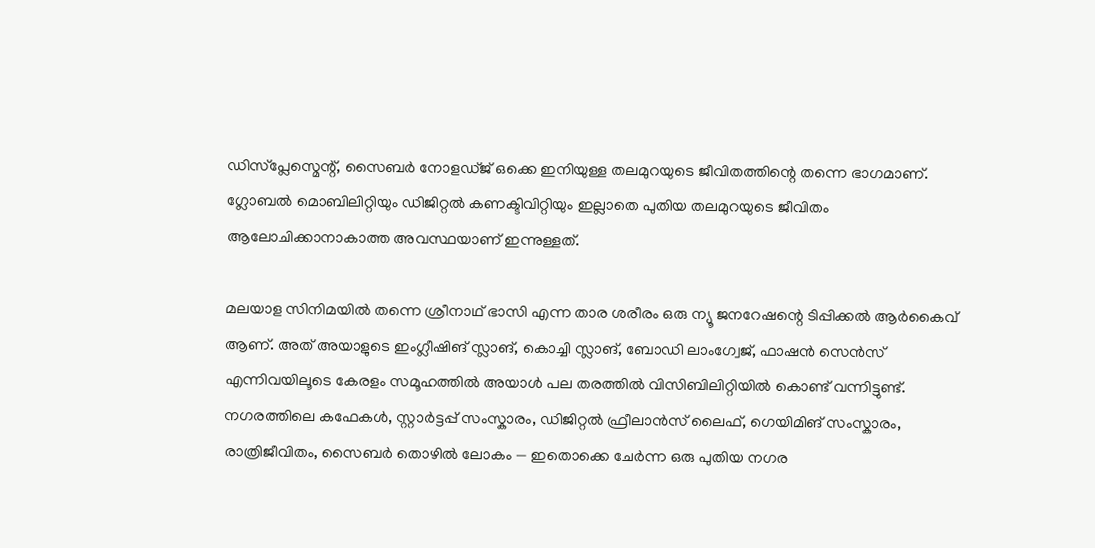ഡിസ്പ്ലേസ്മെന്റ്, സൈബർ നോളഡ്ജ് ഒക്കെ ഇനിയുള്ള തലമുറയുടെ ജീവിതത്തിന്റെ തന്നെ ഭാഗമാണ്. ഗ്ലോബൽ മൊബിലിറ്റിയും ഡിജിറ്റൽ കണക്ടിവിറ്റിയും ഇല്ലാതെ പുതിയ തലമുറയുടെ ജീവിതം ആലോചിക്കാനാകാത്ത അവസ്ഥയാണ് ഇന്നുള്ളത്.

മലയാള സിനിമയിൽ തന്നെ ശ്രീനാഥ് ഭാസി എന്ന താര ശരീരം ഒരു ന്യൂ ജനറേഷന്റെ ടിപ്പിക്കൽ ആർകൈവ് ആണ്. അത് അയാളുടെ ഇംഗ്ലീഷിങ് സ്ലാങ്, കൊച്ചി സ്ലാങ്, ബോഡി ലാംഗ്വേജ്, ഫാഷൻ സെൻസ് എന്നിവയിലൂടെ കേരളം സമൂഹത്തിൽ അയാൾ പല തരത്തിൽ വിസിബിലിറ്റിയിൽ കൊണ്ട് വന്നിട്ടുണ്ട്. നഗരത്തിലെ കഫേകൾ, സ്റ്റാർട്ടപ്പ് സംസ്കാരം, ഡിജിറ്റൽ ഫ്രീലാൻസ് ലൈഫ്, ഗെയിമിങ് സംസ്കാരം, രാത്രിജീവിതം, സൈബർ തൊഴിൽ ലോകം — ഇതൊക്കെ ചേർന്ന ഒരു പുതിയ നഗര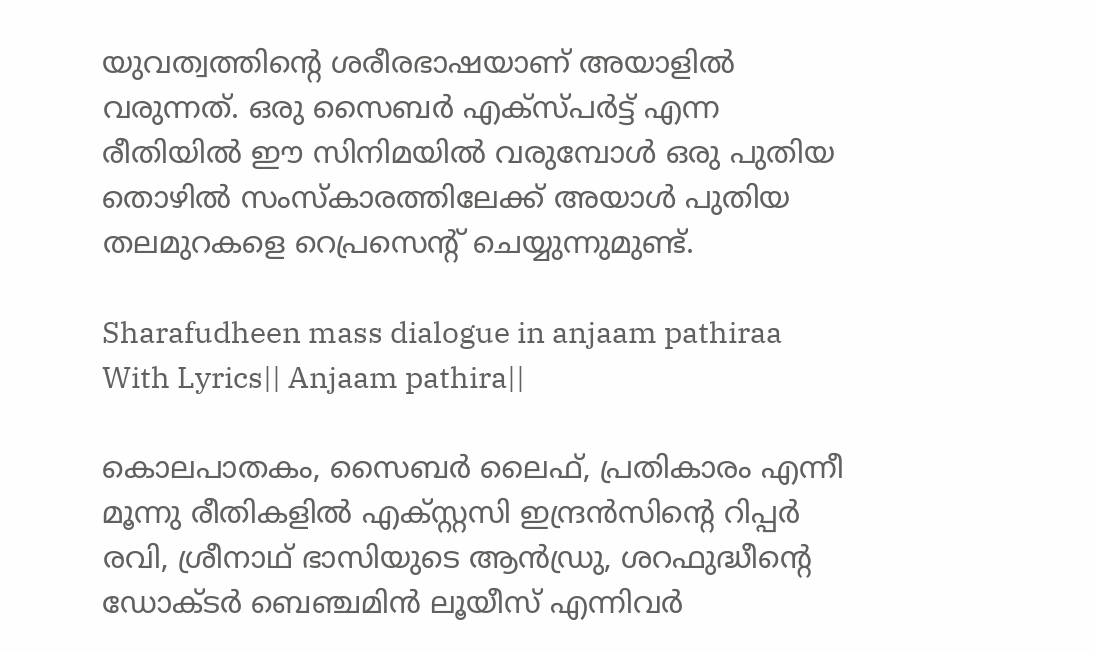യുവത്വത്തിന്റെ ശരീരഭാഷയാണ് അയാളിൽ വരുന്നത്. ഒരു സൈബർ എക്സ്പർട്ട് എന്ന രീതിയിൽ ഈ സിനിമയിൽ വരുമ്പോൾ ഒരു പുതിയ തൊഴിൽ സംസ്കാരത്തിലേക്ക് അയാൾ പുതിയ തലമുറകളെ റെപ്രസെന്റ് ചെയ്യുന്നുമുണ്ട്.

Sharafudheen mass dialogue in anjaam pathiraa With Lyrics|| Anjaam pathira||

കൊലപാതകം, സൈബർ ലൈഫ്, പ്രതികാരം എന്നീ മൂന്നു രീതികളിൽ എക്സ്റ്റസി ഇന്ദ്രൻസിന്റെ റിപ്പർ രവി, ശ്രീനാഥ് ഭാസിയുടെ ആൻഡ്രു, ശറഫുദ്ധീന്റെ ഡോക്ടർ ബെഞ്ചമിൻ ലൂയീസ് എന്നിവർ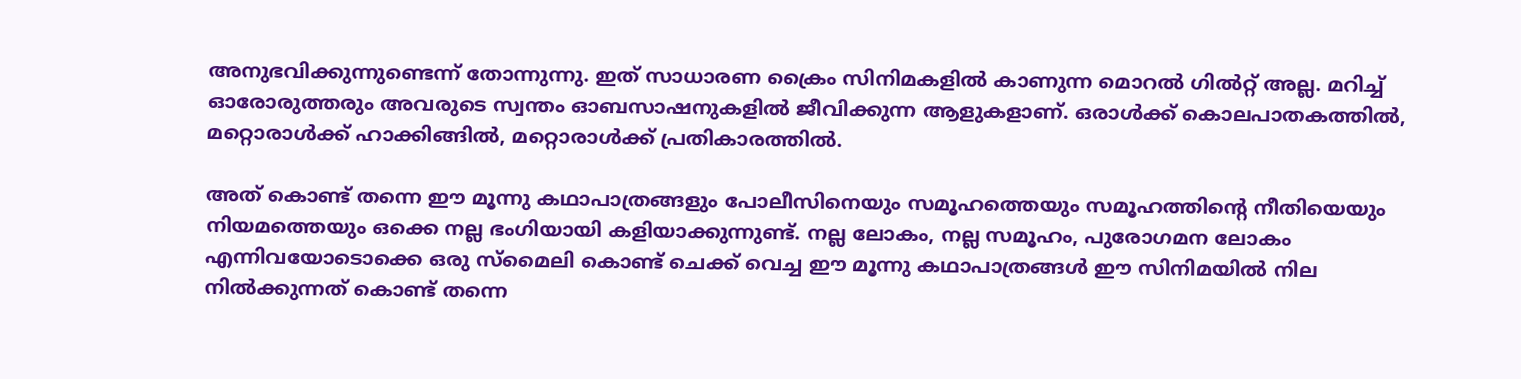അനുഭവിക്കുന്നുണ്ടെന്ന് തോന്നുന്നു. ഇത് സാധാരണ ക്രൈം സിനിമകളിൽ കാണുന്ന മൊറൽ ഗിൽറ്റ് അല്ല. മറിച്ച് ഓരോരുത്തരും അവരുടെ സ്വന്തം ഓബസാഷനുകളിൽ ജീവിക്കുന്ന ആളുകളാണ്. ഒരാൾക്ക് കൊലപാതകത്തിൽ, മറ്റൊരാൾക്ക് ഹാക്കിങ്ങിൽ, മറ്റൊരാൾക്ക് പ്രതികാരത്തിൽ.

അത് കൊണ്ട് തന്നെ ഈ മൂന്നു കഥാപാത്രങ്ങളും പോലീസിനെയും സമൂഹത്തെയും സമൂഹത്തിന്റെ നീതിയെയും നിയമത്തെയും ഒക്കെ നല്ല ഭംഗിയായി കളിയാക്കുന്നുണ്ട്. നല്ല ലോകം, നല്ല സമൂഹം, പുരോഗമന ലോകം എന്നിവയോടൊക്കെ ഒരു സ്മൈലി കൊണ്ട് ചെക്ക് വെച്ച ഈ മൂന്നു കഥാപാത്രങ്ങൾ ഈ സിനിമയിൽ നില നിൽക്കുന്നത് കൊണ്ട് തന്നെ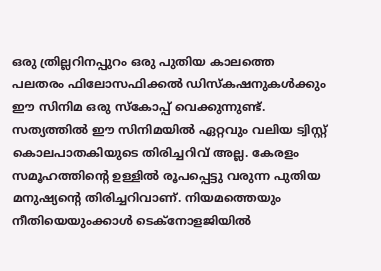ഒരു ത്രില്ലറിനപ്പുറം ഒരു പുതിയ കാലത്തെ പലതരം ഫിലോസഫിക്കൽ ഡിസ്കഷനുകൾക്കും ഈ സിനിമ ഒരു സ്കോപ്പ് വെക്കുന്നുണ്ട്. സത്യത്തിൽ ഈ സിനിമയിൽ ഏറ്റവും വലിയ ട്വിസ്റ്റ് കൊലപാതകിയുടെ തിരിച്ചറിവ് അല്ല. കേരളം സമൂഹത്തിന്റെ ഉള്ളിൽ രൂപപ്പെട്ടു വരുന്ന പുതിയ മനുഷ്യന്റെ തിരിച്ചറിവാണ്. നിയമത്തെയും നീതിയെയുംക്കാൾ ടെക്നോളജിയിൽ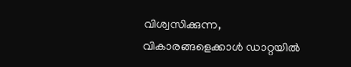വിശ്വസിക്കുന്ന, വികാരങ്ങളെക്കാൾ ഡാറ്റയിൽ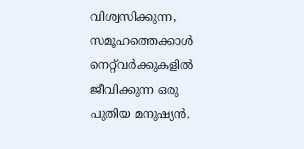വിശ്വസിക്കുന്ന, സമൂഹത്തെക്കാൾ നെറ്റ്‌വർക്കുകളിൽ ജീവിക്കുന്ന ഒരു പുതിയ മനുഷ്യൻ.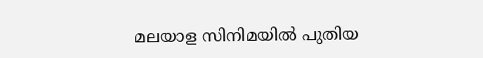മലയാള സിനിമയിൽ പുതിയ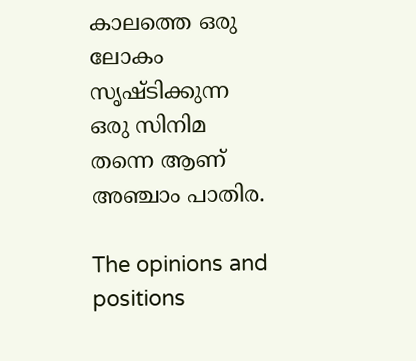കാലത്തെ ഒരു ലോകം സൃഷ്ടിക്കുന്ന ഒരു സിനിമ തന്നെ ആണ് അഞ്ചാം പാതിര.

The opinions and positions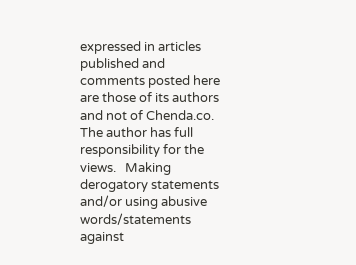expressed in articles published and comments posted here are those of its authors and not of Chenda.co.    The author has full responsibility for the views.   Making derogatory statements and/or using abusive words/statements against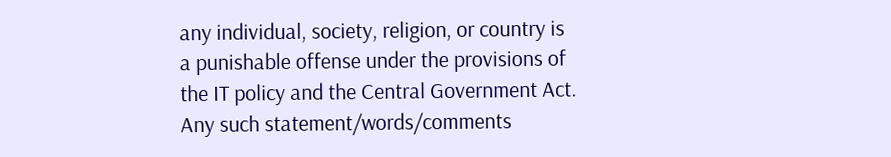any individual, society, religion, or country is a punishable offense under the provisions of the IT policy and the Central Government Act.   Any such statement/words/comments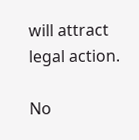will attract legal action.

No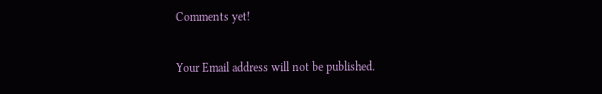Comments yet!

Your Email address will not be published.